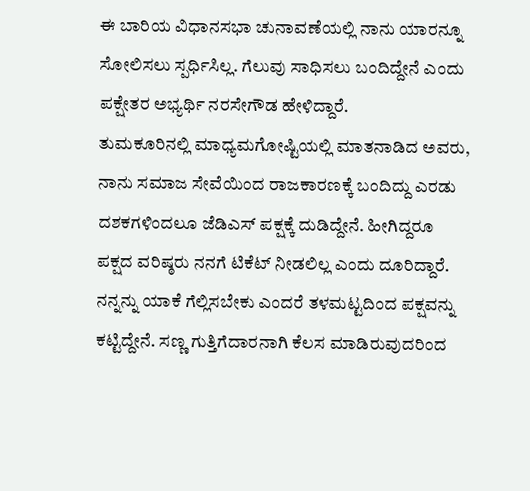ಈ ಬಾರಿಯ ವಿಧಾನಸಭಾ ಚುನಾವಣೆಯಲ್ಲಿ ನಾನು ಯಾರನ್ನೂ ಸೋಲಿಸಲು ಸ್ಪರ್ಧಿಸಿಲ್ಲ. ಗೆಲುವು ಸಾಧಿಸಲು ಬಂದಿದ್ದೇನೆ ಎಂದು ಪಕ್ಷೇತರ ಅಭ್ಯರ್ಥಿ ನರಸೇಗೌಡ ಹೇಳಿದ್ದಾರೆ.
ತುಮಕೂರಿನಲ್ಲಿ ಮಾಧ್ಯಮಗೋಷ್ಟಿಯಲ್ಲಿ ಮಾತನಾಡಿದ ಅವರು, ನಾನು ಸಮಾಜ ಸೇವೆಯಿಂದ ರಾಜಕಾರಣಕ್ಕೆ ಬಂದಿದ್ದು ಎರಡು ದಶಕಗಳಿಂದಲೂ ಜೆಡಿಎಸ್ ಪಕ್ಷಕ್ಕೆ ದುಡಿದ್ದೇನೆ. ಹೀಗಿದ್ದರೂ ಪಕ್ಷದ ವರಿಷ್ಠರು ನನಗೆ ಟಿಕೆಟ್ ನೀಡಲಿಲ್ಲ ಎಂದು ದೂರಿದ್ದಾರೆ.
ನನ್ನನ್ನು ಯಾಕೆ ಗೆಲ್ಲಿಸಬೇಕು ಎಂದರೆ ತಳಮಟ್ಟದಿಂದ ಪಕ್ಷವನ್ನು ಕಟ್ಟಿದ್ದೇನೆ. ಸಣ್ಣ ಗುತ್ತಿಗೆದಾರನಾಗಿ ಕೆಲಸ ಮಾಡಿರುವುದರಿಂದ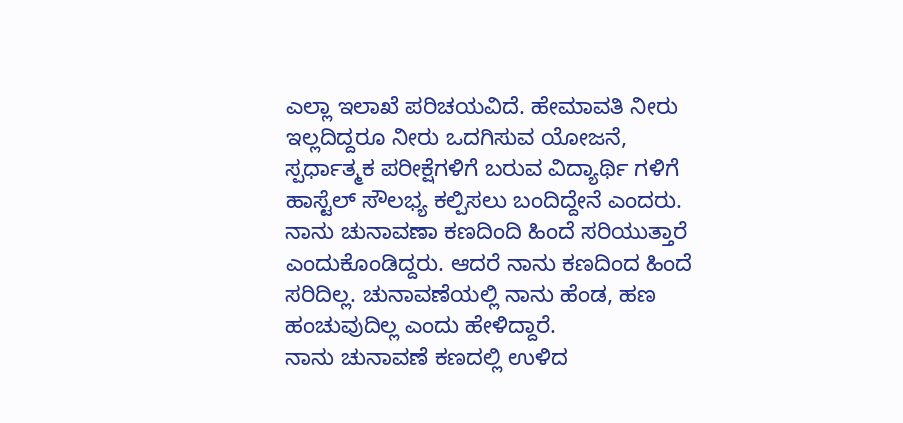ಎಲ್ಲಾ ಇಲಾಖೆ ಪರಿಚಯವಿದೆ. ಹೇಮಾವತಿ ನೀರು ಇಲ್ಲದಿದ್ದರೂ ನೀರು ಒದಗಿಸುವ ಯೋಜನೆ, ಸ್ಪರ್ಧಾತ್ಮಕ ಪರೀಕ್ಷೆಗಳಿಗೆ ಬರುವ ವಿದ್ಯಾರ್ಥಿ ಗಳಿಗೆ ಹಾಸ್ಟೆಲ್ ಸೌಲಭ್ಯ ಕಲ್ಪಿಸಲು ಬಂದಿದ್ದೇನೆ ಎಂದರು.
ನಾನು ಚುನಾವಣಾ ಕಣದಿಂದಿ ಹಿಂದೆ ಸರಿಯುತ್ತಾರೆ ಎಂದುಕೊಂಡಿದ್ದರು. ಆದರೆ ನಾನು ಕಣದಿಂದ ಹಿಂದೆ ಸರಿದಿಲ್ಲ. ಚುನಾವಣೆಯಲ್ಲಿ ನಾನು ಹೆಂಡ, ಹಣ ಹಂಚುವುದಿಲ್ಲ ಎಂದು ಹೇಳಿದ್ದಾರೆ.
ನಾನು ಚುನಾವಣೆ ಕಣದಲ್ಲಿ ಉಳಿದ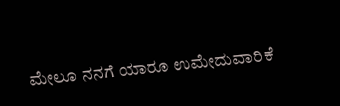ಮೇಲೂ ನನಗೆ ಯಾರೂ ಉಮೇದುವಾರಿಕೆ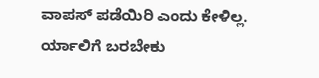ವಾಪಸ್ ಪಡೆಯಿರಿ ಎಂದು ಕೇಳಿಲ್ಲ. ರ್ಯಾಲಿಗೆ ಬರಬೇಕು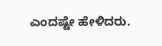ಎಂದಷ್ಟೇ ಹೇಳಿದರು.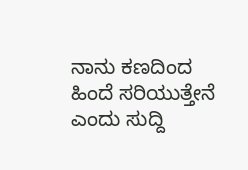ನಾನು ಕಣದಿಂದ ಹಿಂದೆ ಸರಿಯುತ್ತೇನೆ ಎಂದು ಸುದ್ದಿ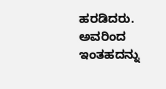ಹರಡಿದರು. ಅವರಿಂದ ಇಂತಹದನ್ನು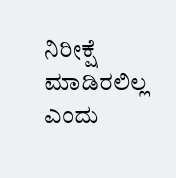ನಿರೀಕ್ಷೆ ಮಾಡಿರಲಿಲ್ಲ ಎಂದು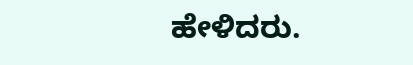ಹೇಳಿದರು.